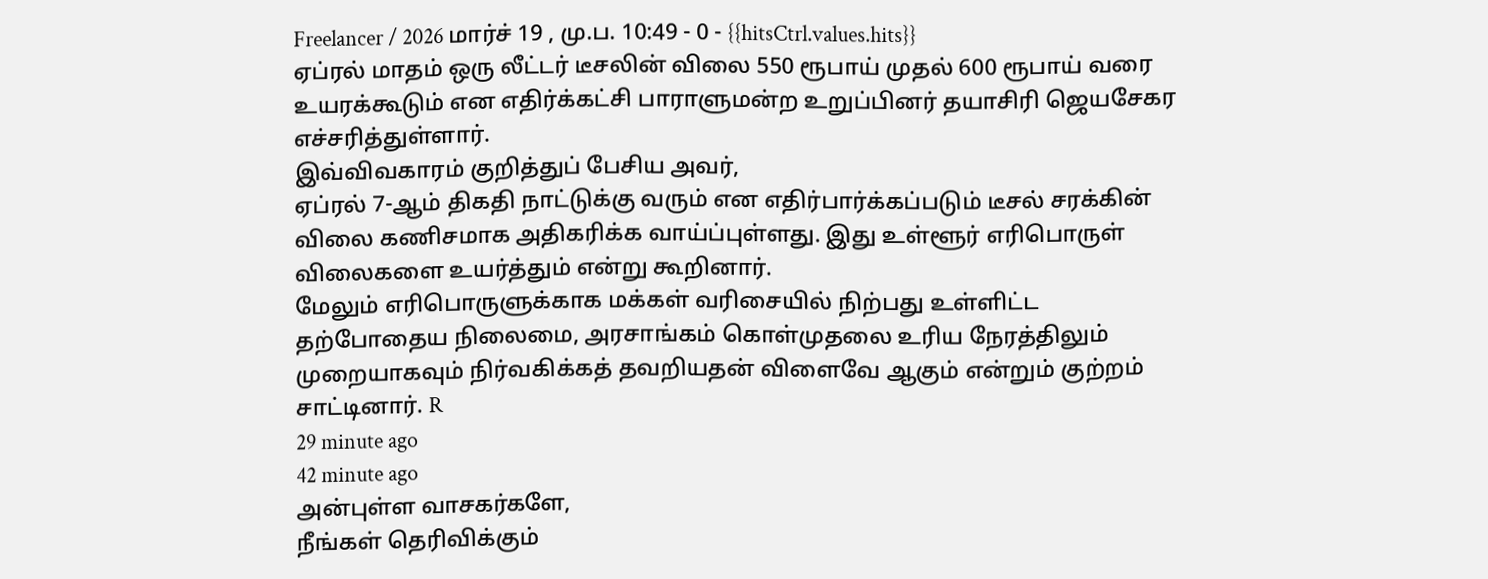Freelancer / 2026 மார்ச் 19 , மு.ப. 10:49 - 0 - {{hitsCtrl.values.hits}}
ஏப்ரல் மாதம் ஒரு லீட்டர் டீசலின் விலை 550 ரூபாய் முதல் 600 ரூபாய் வரை உயரக்கூடும் என எதிர்க்கட்சி பாராளுமன்ற உறுப்பினர் தயாசிரி ஜெயசேகர எச்சரித்துள்ளார்.
இவ்விவகாரம் குறித்துப் பேசிய அவர்,
ஏப்ரல் 7-ஆம் திகதி நாட்டுக்கு வரும் என எதிர்பார்க்கப்படும் டீசல் சரக்கின் விலை கணிசமாக அதிகரிக்க வாய்ப்புள்ளது. இது உள்ளூர் எரிபொருள் விலைகளை உயர்த்தும் என்று கூறினார்.
மேலும் எரிபொருளுக்காக மக்கள் வரிசையில் நிற்பது உள்ளிட்ட தற்போதைய நிலைமை, அரசாங்கம் கொள்முதலை உரிய நேரத்திலும் முறையாகவும் நிர்வகிக்கத் தவறியதன் விளைவே ஆகும் என்றும் குற்றம் சாட்டினார். R
29 minute ago
42 minute ago
அன்புள்ள வாசகர்களே,
நீங்கள் தெரிவிக்கும்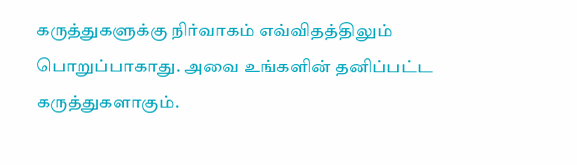கருத்துகளுக்கு நிர்வாகம் எவ்விதத்திலும் பொறுப்பாகாது. அவை உங்களின் தனிப்பட்ட கருத்துகளாகும்.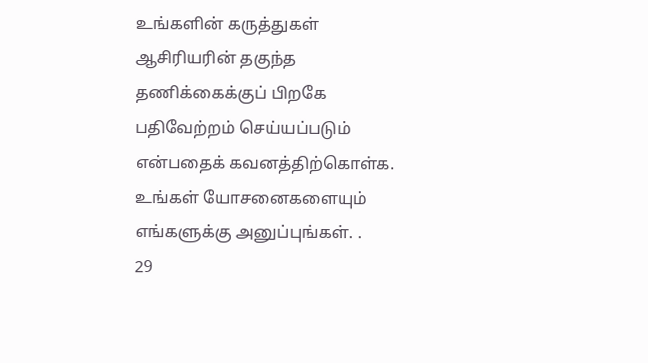உங்களின் கருத்துகள் ஆசிரியரின் தகுந்த தணிக்கைக்குப் பிறகே பதிவேற்றம் செய்யப்படும் என்பதைக் கவனத்திற்கொள்க. உங்கள் யோசனைகளையும் எங்களுக்கு அனுப்புங்கள். .
29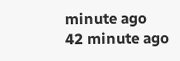minute ago
42 minute ago